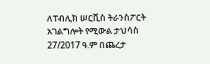ለፐብሊክ ሠርቪስ ትራንስፖርት አገልግሎት የሚውል ታህሳስ 27/2017 ዓ.ም በጨረታ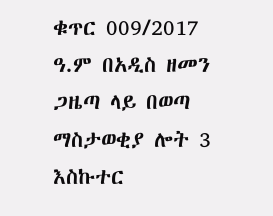ቁጥር 009/2017 ዓ.ም በአዲስ ዘመን ጋዜጣ ላይ በወጣ ማስታወቂያ ሎት 3 እስኩተር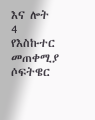እና ሎት 4 የእስኩተር መጠቀሚያ ሶፍትዌር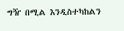ግዥ በሚል እንዲስተካከልን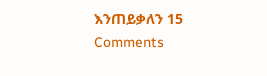እንጠይቃለን 15 Comments